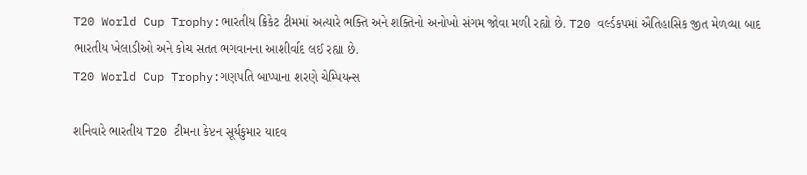T20 World Cup Trophy:ભારતીય ક્રિકેટ ટીમમાં અત્યારે ભક્તિ અને શક્તિનો અનોખો સંગમ જોવા મળી રહ્યો છે. T20 વર્લ્ડકપમાં ઐતિહાસિક જીત મેળવ્યા બાદ ભારતીય ખેલાડીઓ અને કોચ સતત ભગવાનના આશીર્વાદ લઈ રહ્યા છે.
T20 World Cup Trophy:ગણપતિ બાપ્પાના શરણે ચેમ્પિયન્સ

શનિવારે ભારતીય T20 ટીમના કેપ્ટન સૂર્યકુમાર યાદવ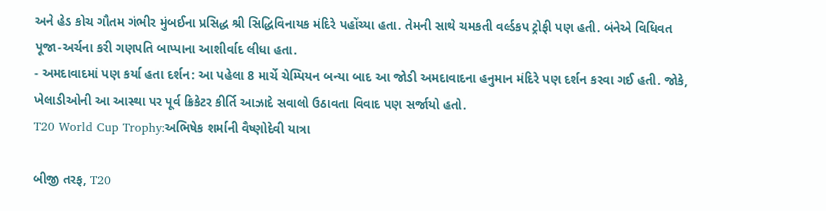અને હેડ કોચ ગૌતમ ગંભીર મુંબઈના પ્રસિદ્ધ શ્રી સિદ્ધિવિનાયક મંદિરે પહોંચ્યા હતા. તેમની સાથે ચમકતી વર્લ્ડકપ ટ્રોફી પણ હતી. બંનેએ વિધિવત પૂજા-અર્ચના કરી ગણપતિ બાપ્પાના આશીર્વાદ લીધા હતા.
- અમદાવાદમાં પણ કર્યા હતા દર્શન: આ પહેલા 8 માર્ચે ચેમ્પિયન બન્યા બાદ આ જોડી અમદાવાદના હનુમાન મંદિરે પણ દર્શન કરવા ગઈ હતી. જોકે, ખેલાડીઓની આ આસ્થા પર પૂર્વ ક્રિકેટર કીર્તિ આઝાદે સવાલો ઉઠાવતા વિવાદ પણ સર્જાયો હતો.
T20 World Cup Trophy:અભિષેક શર્માની વૈષ્ણોદેવી યાત્રા

બીજી તરફ, T20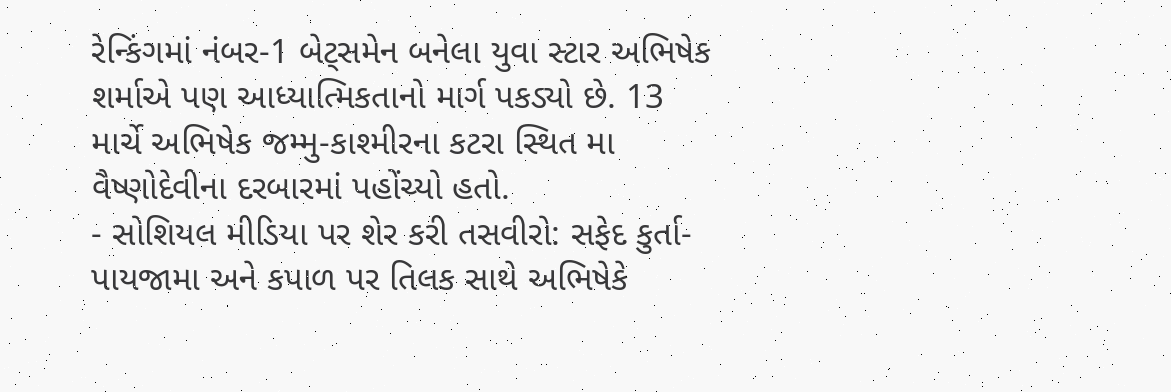રેન્કિંગમાં નંબર-1 બેટ્સમેન બનેલા યુવા સ્ટાર અભિષેક શર્માએ પણ આધ્યાત્મિકતાનો માર્ગ પકડ્યો છે. 13 માર્ચે અભિષેક જમ્મુ-કાશ્મીરના કટરા સ્થિત મા વૈષ્ણોદેવીના દરબારમાં પહોંચ્યો હતો.
- સોશિયલ મીડિયા પર શેર કરી તસવીરો: સફેદ કુર્તા-પાયજામા અને કપાળ પર તિલક સાથે અભિષેકે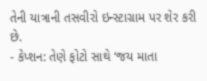તેની યાત્રાની તસવીરો ઇન્સ્ટાગ્રામ પર શેર કરી છે.
- કેપ્શન: તેણે ફોટો સાથે ‘જય માતા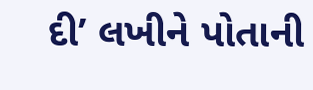દી’ લખીને પોતાની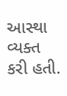આસ્થા વ્યક્ત કરી હતી.